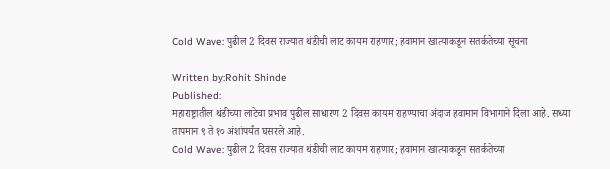Cold Wave: पुढील 2 दिवस राज्यात थंडीची लाट कायम राहणार; हवामान खात्याकडून सतर्कतेच्या सूचना

Written by:Rohit Shinde
Published:
महाराष्ट्रातील थंडीच्या लाटेचा प्रभाव पुढील साधारण 2 दिवस कायम राहण्याचा अंदाज हवामान विभागाने दिला आहे. सध्या तापमान ९ ते १० अंशांपर्यंत घसरले आहे.
Cold Wave: पुढील 2 दिवस राज्यात थंडीची लाट कायम राहणार; हवामान खात्याकडून सतर्कतेच्या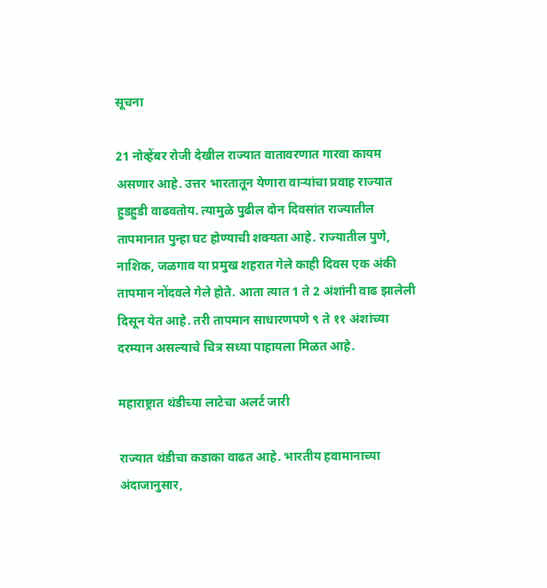सूचना

21 नोव्हेंबर रोजी देखील राज्यात वातावरणात गारवा कायम असणार आहे. उत्तर भारतातून येणारा वाऱ्यांचा प्रवाह राज्यात हुडहुडी वाढवतोय. त्यामुळे पुढील दोन दिवसांत राज्यातील तापमानात पुन्हा घट होण्याची शक्यता आहे. राज्यातील पुणे, नाशिक, जळगाव या प्रमुख शहरात गेले काही दिवस एक अंकी तापमान नोंदवले गेले होते. आता त्यात 1 ते 2 अंशांनी वाढ झालेली दिसून येत आहे. तरी तापमान साधारणपणे ९ ते ११ अंशांच्या दरम्यान असल्याचे चित्र सध्या पाहायला मिळत आहे.

महाराष्ट्रात थंडीच्या लाटेचा अलर्ट जारी

राज्यात थंडीचा कडाका वाढत आहे. भारतीय हवामानाच्या अंदाजानुसार,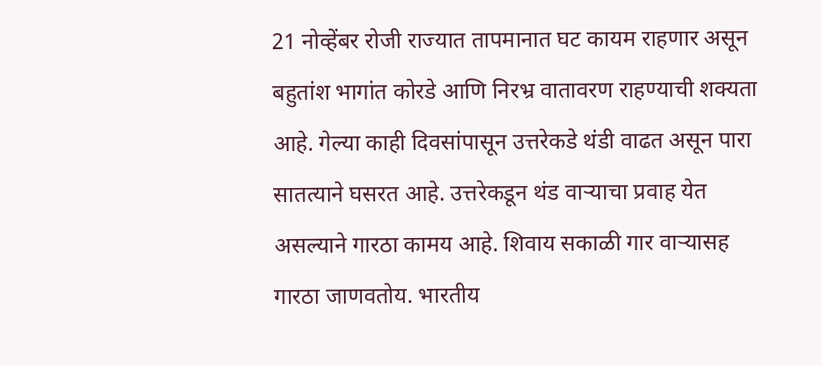21 नोव्हेंबर रोजी राज्यात तापमानात घट कायम राहणार असून बहुतांश भागांत कोरडे आणि निरभ्र वातावरण राहण्याची शक्यता आहे. गेल्या काही दिवसांपासून उत्तरेकडे थंडी वाढत असून पारा सातत्याने घसरत आहे. उत्तरेकडून थंड वाऱ्याचा प्रवाह येत असल्याने गारठा कामय आहे. शिवाय सकाळी गार वाऱ्यासह गारठा जाणवतोय. भारतीय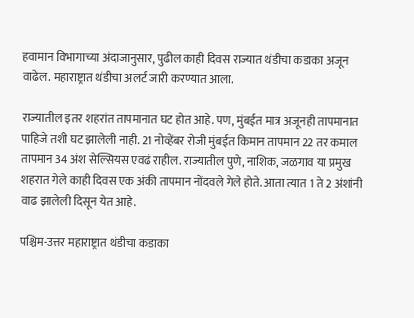हवामान विभागाच्या अंदाजानुसार, पुढील काही दिवस राज्यात थंडीचा कडाका अजून वाढेल. महाराष्ट्रात थंडीचा अलर्ट जारी करण्यात आला.

राज्यातील इतर शहरांत तापमानात घट होत आहे. पण, मुंबईत मात्र अजूनही तापमानात पाहिजे तशी घट झालेली नाही. 21 नोव्हेंबर रोजी मुंबईत किमान तापमान 22 तर कमाल तापमान 34 अंश सेल्सियस एवढं राहील. राज्यातील पुणे, नाशिक, जळगाव या प्रमुख शहरात गेले काही दिवस एक अंकी तापमान नोंदवले गेले होते. आता त्यात 1 ते 2 अंशांनी वाढ झालेली दिसून येत आहे.

पश्चिम-उत्तर महाराष्ट्रात थंडीचा कडाका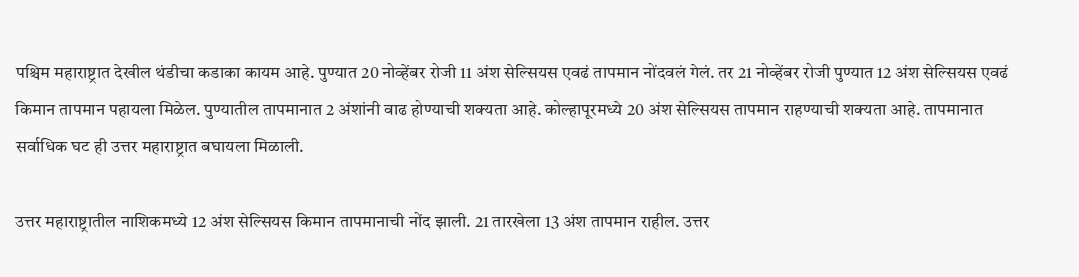पश्चिम महाराष्ट्रात देखील थंडीचा कडाका कायम आहे. पुण्यात 20 नोव्हेंबर रोजी 11 अंश सेल्सियस एवढं तापमान नोंदवलं गेलं. तर 21 नोव्हेंबर रोजी पुण्यात 12 अंश सेल्सियस एवढं किमान तापमान पहायला मिळेल. पुण्यातील तापमानात 2 अंशांनी वाढ होण्याची शक्यता आहे. कोल्हापूरमध्ये 20 अंश सेल्सियस तापमान राहण्याची शक्यता आहे. तापमानात सर्वाधिक घट ही उत्तर महाराष्ट्रात बघायला मिळाली.

उत्तर महाराष्ट्रातील नाशिकमध्ये 12 अंश सेल्सियस किमान तापमानाची नोंद झाली. 21 तारखेला 13 अंश तापमान राहील. उत्तर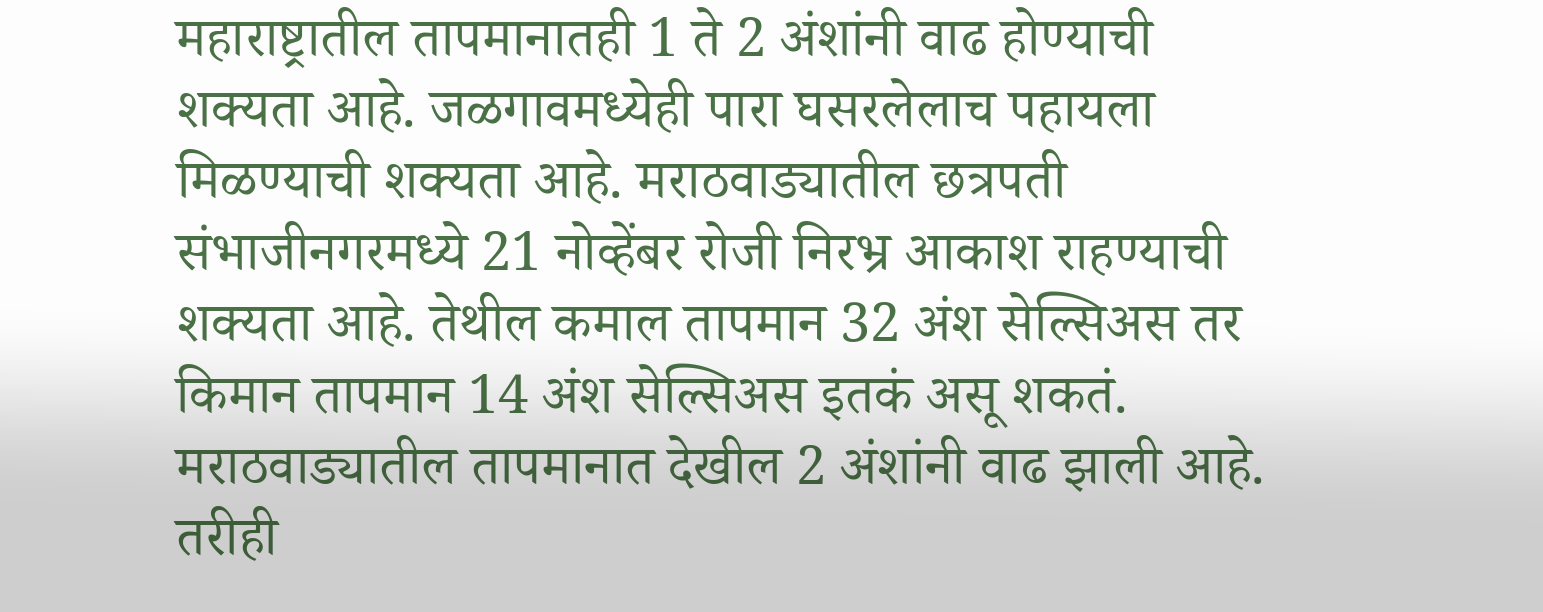महाराष्ट्रातील तापमानातही 1 ते 2 अंशांनी वाढ होण्याची शक्यता आहे. जळगावमध्येही पारा घसरलेलाच पहायला मिळण्याची शक्यता आहे. मराठवाड्यातील छत्रपती संभाजीनगरमध्ये 21 नोव्हेंबर रोजी निरभ्र आकाश राहण्याची शक्यता आहे. तेथील कमाल तापमान 32 अंश सेल्सिअस तर किमान तापमान 14 अंश सेल्सिअस इतकं असू शकतं. मराठवाड्यातील तापमानात देखील 2 अंशांनी वाढ झाली आहे. तरीही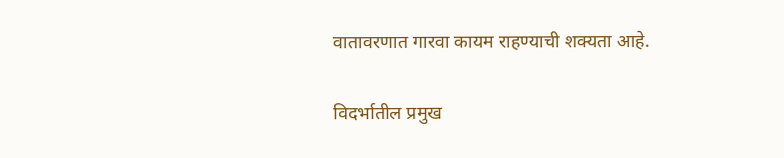वातावरणात गारवा कायम राहण्याची शक्यता आहे.

विदर्भातील प्रमुख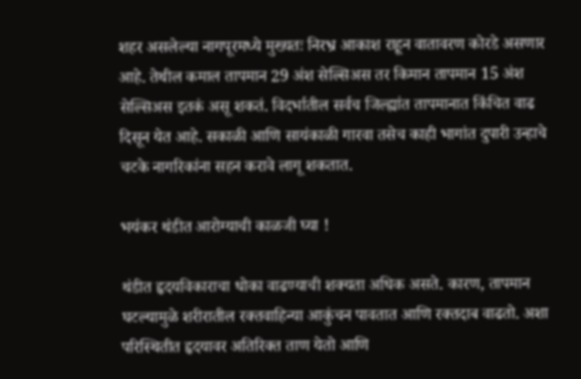शहर असलेल्या नागपूरमध्ये मुख्यतः निरभ्र आकाश राहून वातावरण कोरडे असणार आहे. तेथील कमाल तापमान 29 अंश सेल्सिअस तर किमान तापमान 15 अंश सेल्सिअस इतकं असू शकतं. विदर्भातील सर्वच जिल्ह्यांत तापमानात किंचित वाढ दिसून येत आहे. सकाळी आणि सायंकाळी गारवा तसेच काही भागांत दुपारी उन्हाचे चटके नागरिकांना सहन करावे लागू शकतात.

भयंकर थंडीत आरोग्याची काळजी घ्या !

थंडीत हृदयविकाराचा धोका वाढण्याची शक्यता अधिक असते. कारण, तापमान घटल्यामुळे शरीरातील रक्तवाहिन्या आकुंचन पावतात आणि रक्तदाब वाढतो. अशा परिस्थितीत हृदयावर अतिरिक्त ताण येतो आणि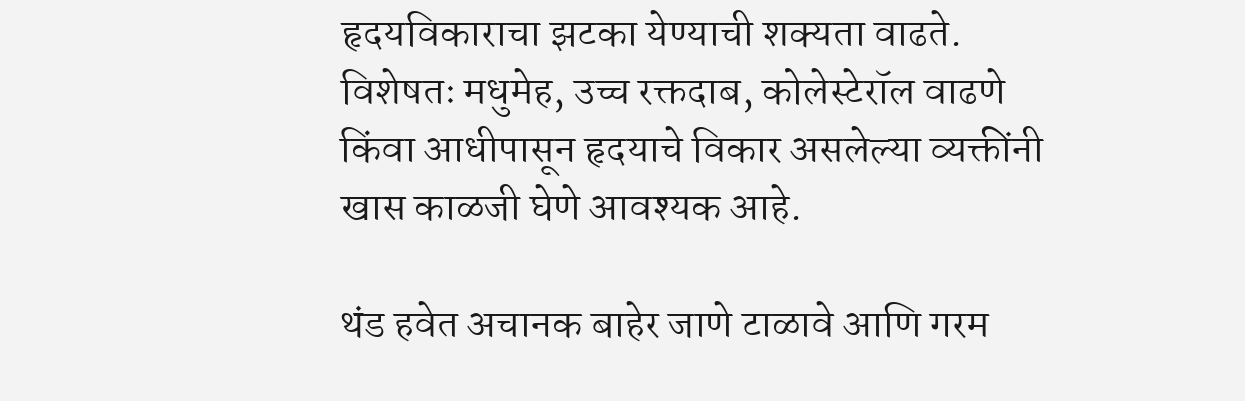हृदयविकाराचा झटका येण्याची शक्यता वाढते. विशेषतः मधुमेह, उच्च रक्तदाब, कोलेस्टेरॉल वाढणे किंवा आधीपासून हृदयाचे विकार असलेल्या व्यक्तींनी खास काळजी घेणे आवश्यक आहे.

थंड हवेत अचानक बाहेर जाणे टाळावे आणि गरम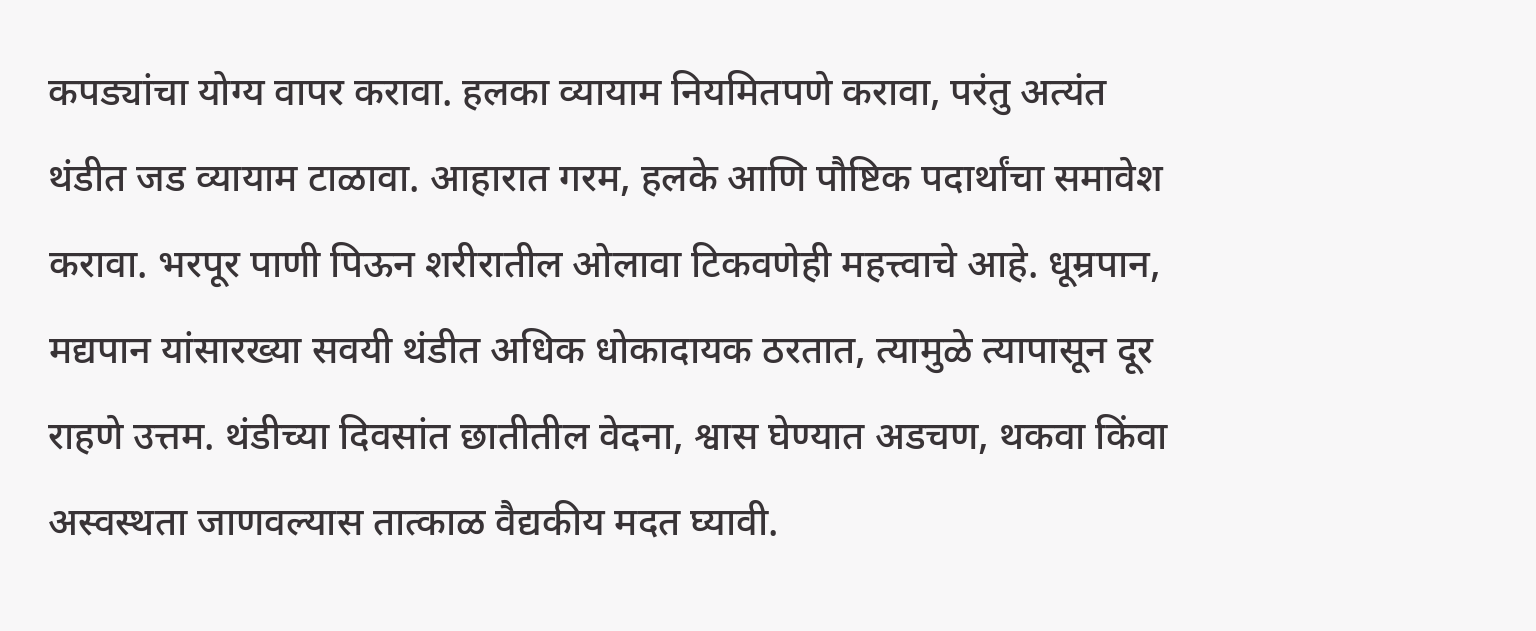कपड्यांचा योग्य वापर करावा. हलका व्यायाम नियमितपणे करावा, परंतु अत्यंत थंडीत जड व्यायाम टाळावा. आहारात गरम, हलके आणि पौष्टिक पदार्थांचा समावेश करावा. भरपूर पाणी पिऊन शरीरातील ओलावा टिकवणेही महत्त्वाचे आहे. धूम्रपान, मद्यपान यांसारख्या सवयी थंडीत अधिक धोकादायक ठरतात, त्यामुळे त्यापासून दूर राहणे उत्तम. थंडीच्या दिवसांत छातीतील वेदना, श्वास घेण्यात अडचण, थकवा किंवा अस्वस्थता जाणवल्यास तात्काळ वैद्यकीय मदत घ्यावी.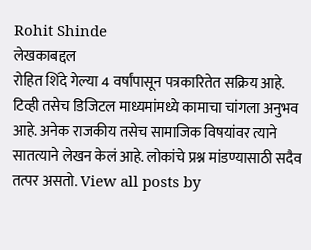Rohit Shinde
लेखकाबद्दल
रोहित शिंदे गेल्या 4 वर्षांपासून पत्रकारितेत सक्रिय आहे. टिव्ही तसेच डिजिटल माध्यमांमध्ये कामाचा चांगला अनुभव आहे. अनेक राजकीय तसेच सामाजिक विषयांवर त्याने सातत्याने लेखन केलं आहे. लोकांचे प्रश्न मांडण्यासाठी सदैव तत्पर असतो. View all posts by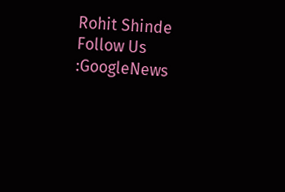Rohit Shinde
Follow Us :GoogleNews